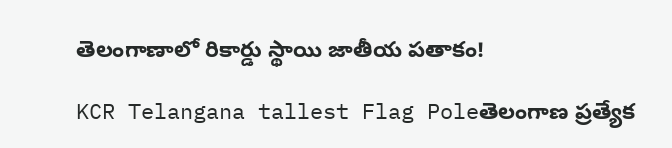తెలంగాణాలో రికార్డు స్థాయి జాతీయ పతాకం!

KCR Telangana tallest Flag Poleతెలంగాణ ప్రత్యేక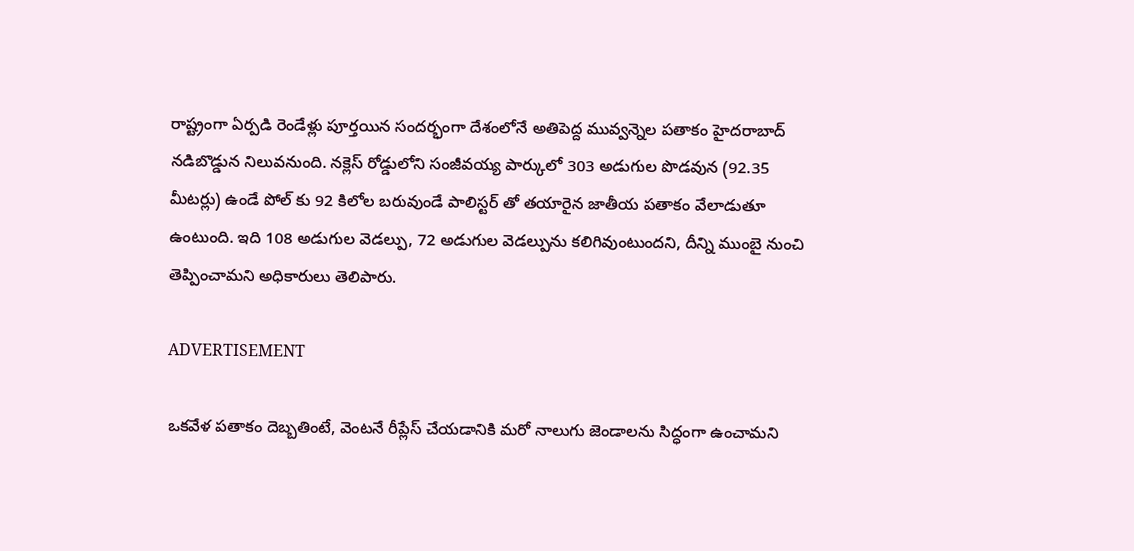రాష్ట్రంగా ఏర్పడి రెండేళ్లు పూర్తయిన సందర్భంగా దేశంలోనే అతిపెద్ద మువ్వన్నెల పతాకం హైదరాబాద్ నడిబొడ్డున నిలువనుంది. నక్లెస్ రోడ్డులోని సంజీవయ్య పార్కులో 303 అడుగుల పొడవున (92.35 మీటర్లు) ఉండే పోల్ కు 92 కిలోల బరువుండే పాలిస్టర్ తో తయారైన జాతీయ పతాకం వేలాడుతూ ఉంటుంది. ఇది 108 అడుగుల వెడల్పు, 72 అడుగుల వెడల్పును కలిగివుంటుందని, దీన్ని ముంబై నుంచి తెప్పించామని అధికారులు తెలిపారు.

ADVERTISEMENT

ఒకవేళ పతాకం దెబ్బతింటే, వెంటనే రీప్లేస్ చేయడానికి మరో నాలుగు జెండాలను సిద్ధంగా ఉంచామని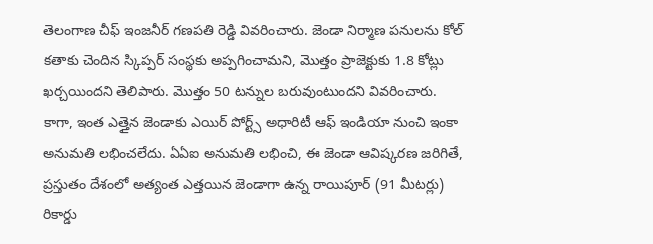తెలంగాణ చీఫ్ ఇంజనీర్ గణపతి రెడ్డి వివరించారు. జెండా నిర్మాణ పనులను కోల్ కతాకు చెందిన స్కిప్పర్ సంస్థకు అప్పగించామని, మొత్తం ప్రాజెక్టుకు 1.8 కోట్లు ఖర్చయిందని తెలిపారు. మొత్తం 50 టన్నుల బరువుంటుందని వివరించారు. కాగా, ఇంత ఎత్తైన జెండాకు ఎయిర్ పోర్ట్స్ అధారిటీ ఆఫ్ ఇండియా నుంచి ఇంకా అనుమతి లభించలేదు. ఏఏఐ అనుమతి లభించి, ఈ జెండా ఆవిష్కరణ జరిగితే, ప్రస్తుతం దేశంలో అత్యంత ఎత్తయిన జెండాగా ఉన్న రాయిపూర్ (91 మీటర్లు) రికార్డు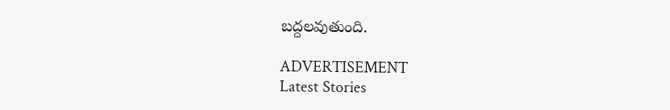బద్దలవుతుంది.

ADVERTISEMENT
Latest Stories